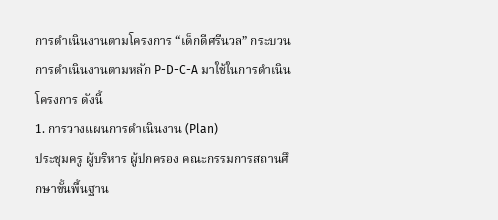การดำเนินงานตามโครงการ “เด็กดีศรีนวล” กระบวนการดำเนินงานตามหลัก P-D-C-A มาใช้ในการดำเนินโครงการ ดังนี้
1. การวางแผนการดำเนินงาน (Plan)
ประชุมครู ผู้บริหาร ผู้ปกครอง คณะกรรมการสถานศึกษาขั้นพื้นฐาน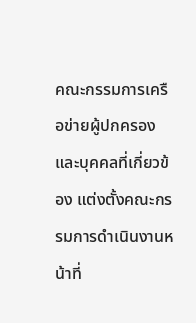คณะกรรมการเครือข่ายผู้ปกครอง และบุคคลที่เกี่ยวข้อง แต่งตั้งคณะกรรมการดำเนินงานหน้าที่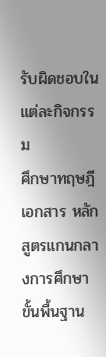รับผิดชอบในแต่ละกิจกรรม
ศึกษาทฤษฎี
เอกสาร หลักสูตรแกนกลางการศึกษาขั้นพื้นฐาน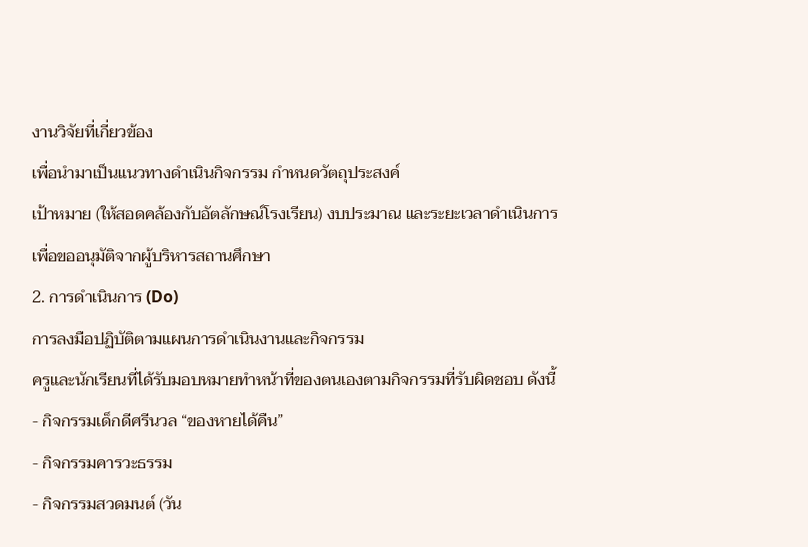งานวิจัยที่เกี่ยวข้อง
เพื่อนำมาเป็นแนวทางดำเนินกิจกรรม กำหนดวัตถุประสงค์
เป้าหมาย (ให้สอดคล้องกับอัตลักษณ์โรงเรียน) งบประมาณ และระยะเวลาดำเนินการ
เพื่อขออนุมัติจากผู้บริหารสถานศึกษา
2. การดำเนินการ (Do)
การลงมือปฏิบัติตามแผนการดำเนินงานและกิจกรรม
ครูและนักเรียนที่ได้รับมอบหมายทำหน้าที่ของตนเองตามกิจกรรมที่รับผิดชอบ ดังนี้
- กิจกรรมเด็กดีศรีนวล “ของหายได้คืน”
- กิจกรรมคารวะธรรม
- กิจกรรมสวดมนต์ (วัน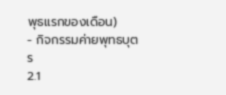พุธแรกของเดือน)
- กิจกรรมค่ายพุทธบุตร
2.1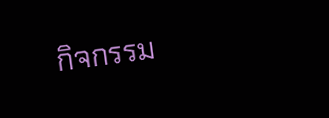กิจกรรม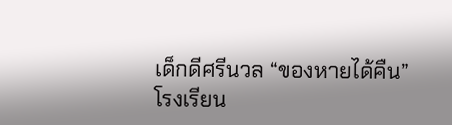เด็กดีศรีนวล “ของหายได้คืน”
โรงเรียน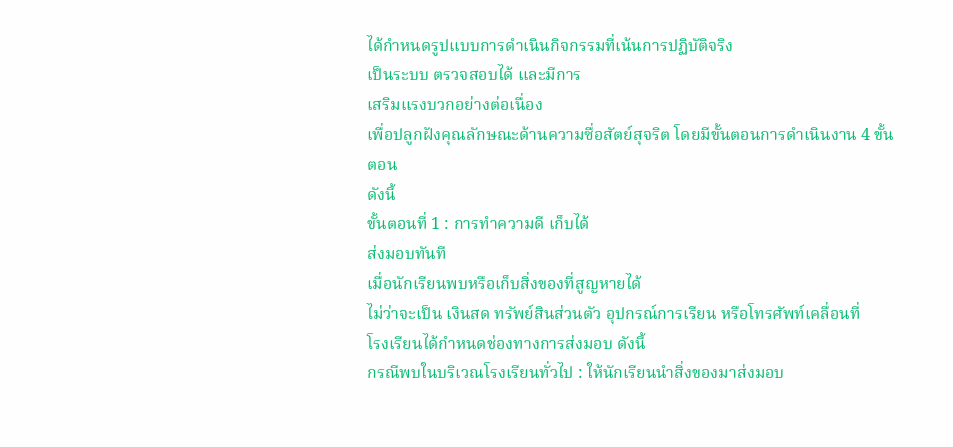ได้กำหนดรูปแบบการดำเนินกิจกรรมที่เน้นการปฏิบัติจริง
เป็นระบบ ตรวจสอบได้ และมีการ
เสริมแรงบวกอย่างต่อเนื่อง
เพื่อปลูกฝังคุณลักษณะด้านความซื่อสัตย์สุจริต โดยมีขั้นตอนการดำเนินงาน 4 ขั้นตอน
ดังนี้
ขั้นตอนที่ 1 : การทำความดี เก็บได้
ส่งมอบทันที
เมื่อนักเรียนพบหรือเก็บสิ่งของที่สูญหายได้
ไม่ว่าจะเป็น เงินสด ทรัพย์สินส่วนตัว อุปกรณ์การเรียน หรือโทรศัพท์เคลื่อนที่
โรงเรียนได้กำหนดช่องทางการส่งมอบ ดังนี้
กรณีพบในบริเวณโรงเรียนทั่วไป : ให้นักเรียนนำสิ่งของมาส่งมอบ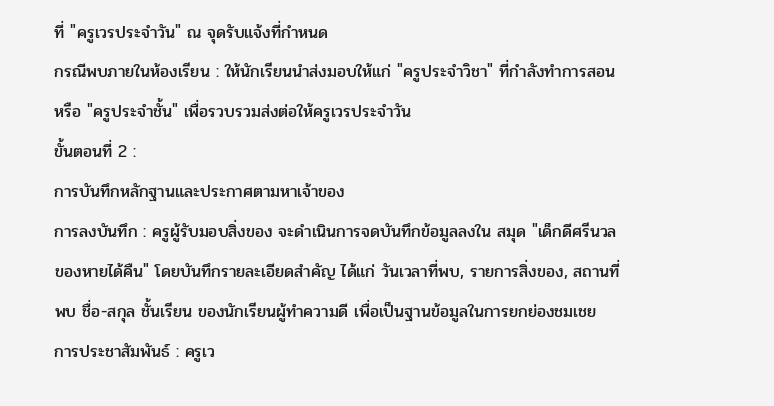ที่ "ครูเวรประจำวัน" ณ จุดรับแจ้งที่กำหนด
กรณีพบภายในห้องเรียน : ให้นักเรียนนำส่งมอบให้แก่ "ครูประจำวิชา" ที่กำลังทำการสอน หรือ "ครูประจำชั้น" เพื่อรวบรวมส่งต่อให้ครูเวรประจำวัน
ขั้นตอนที่ 2 :
การบันทึกหลักฐานและประกาศตามหาเจ้าของ
การลงบันทึก : ครูผู้รับมอบสิ่งของ จะดำเนินการจดบันทึกข้อมูลลงใน สมุด "เด็กดีศรีนวล ของหายได้คืน" โดยบันทึกรายละเอียดสำคัญ ได้แก่ วันเวลาที่พบ, รายการสิ่งของ, สถานที่พบ ชื่อ-สกุล ชั้นเรียน ของนักเรียนผู้ทำความดี เพื่อเป็นฐานข้อมูลในการยกย่องชมเชย
การประชาสัมพันธ์ : ครูเว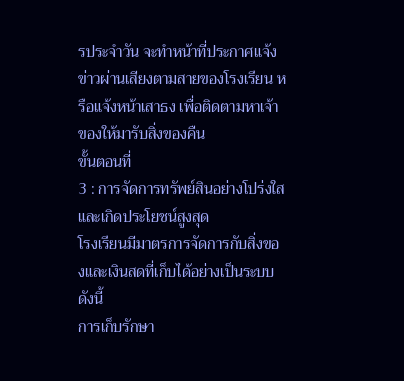รประจำวัน จะทำหน้าที่ประกาศแจ้งข่าวผ่านเสียงตามสายของโรงเรียน หรือแจ้งหน้าเสาธง เพื่อติดตามหาเจ้าของให้มารับสิ่งของคืน
ขั้นตอนที่
3 : การจัดการทรัพย์สินอย่างโปร่งใสและเกิดประโยชน์สูงสุด
โรงเรียนมีมาตรการจัดการกับสิ่งของและเงินสดที่เก็บได้อย่างเป็นระบบ
ดังนี้
การเก็บรักษา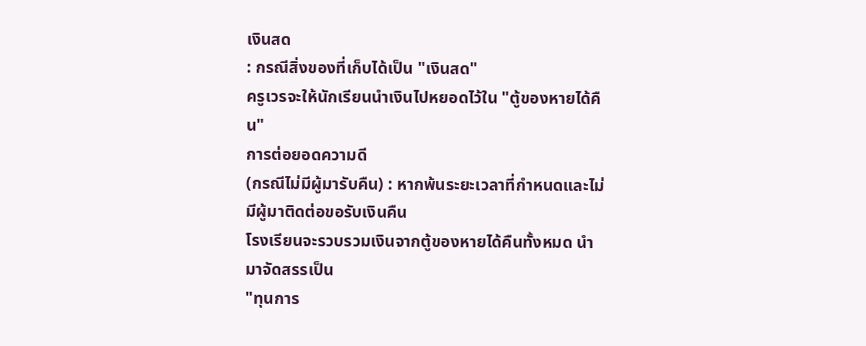เงินสด
: กรณีสิ่งของที่เก็บได้เป็น "เงินสด"
ครูเวรจะให้นักเรียนนำเงินไปหยอดไว้ใน "ตู้ของหายได้คืน"
การต่อยอดความดี
(กรณีไม่มีผู้มารับคืน) : หากพ้นระยะเวลาที่กำหนดและไม่มีผู้มาติดต่อขอรับเงินคืน
โรงเรียนจะรวบรวมเงินจากตู้ของหายได้คืนทั้งหมด นำมาจัดสรรเป็น
"ทุนการ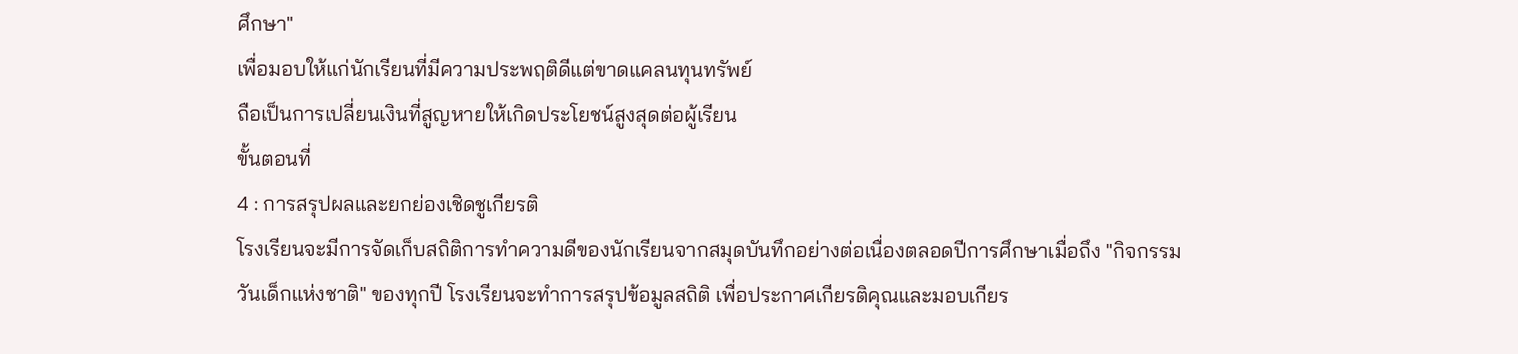ศึกษา"
เพื่อมอบให้แก่นักเรียนที่มีความประพฤติดีแต่ขาดแคลนทุนทรัพย์
ถือเป็นการเปลี่ยนเงินที่สูญหายให้เกิดประโยชน์สูงสุดต่อผู้เรียน
ขั้นตอนที่
4 : การสรุปผลและยกย่องเชิดชูเกียรติ
โรงเรียนจะมีการจัดเก็บสถิติการทำความดีของนักเรียนจากสมุดบันทึกอย่างต่อเนื่องตลอดปีการศึกษาเมื่อถึง "กิจกรรมวันเด็กแห่งชาติ" ของทุกปี โรงเรียนจะทำการสรุปข้อมูลสถิติ เพื่อประกาศเกียรติคุณและมอบเกียร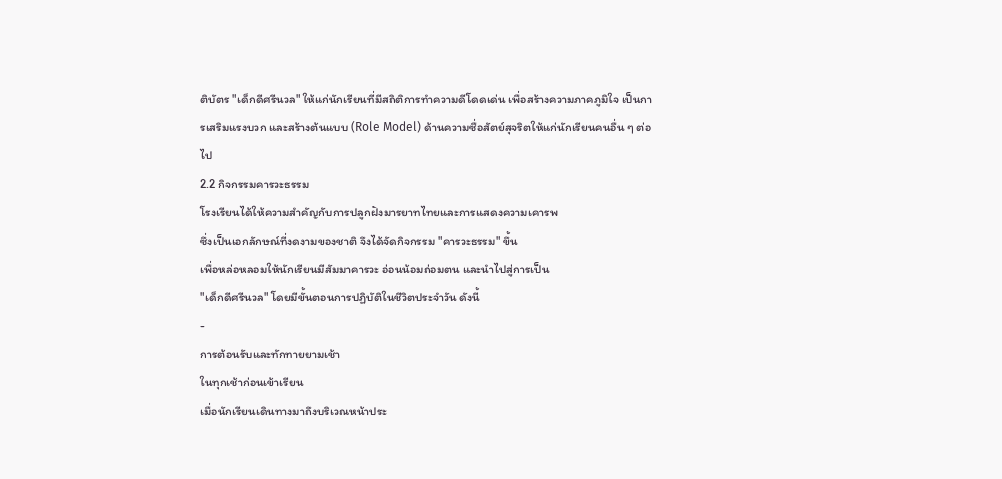ติบัตร "เด็กดีศรีนวล" ให้แก่นักเรียนที่มีสถิติการทำความดีโดดเด่น เพื่อสร้างความภาคภูมิใจ เป็นการเสริมแรงบวก และสร้างต้นแบบ (Role Model) ด้านความซื่อสัตย์สุจริตให้แก่นักเรียนคนอื่น ๆ ต่อไป
2.2 กิจกรรมคารวะธรรม
โรงเรียนได้ให้ความสำคัญกับการปลูกฝังมารยาทไทยและการแสดงความเคารพ
ซึ่งเป็นเอกลักษณ์ที่งดงามของชาติ จึงได้จัดกิจกรรม "คารวะธรรม" ขึ้น
เพื่อหล่อหลอมให้นักเรียนมีสัมมาคารวะ อ่อนน้อมถ่อมตน และนำไปสู่การเป็น
"เด็กดีศรีนวล" โดยมีขั้นตอนการปฏิบัติในชีวิตประจำวัน ดังนี้
-
การต้อนรับและทักทายยามเช้า
ในทุกเช้าก่อนเข้าเรียน
เมื่อนักเรียนเดินทางมาถึงบริเวณหน้าประ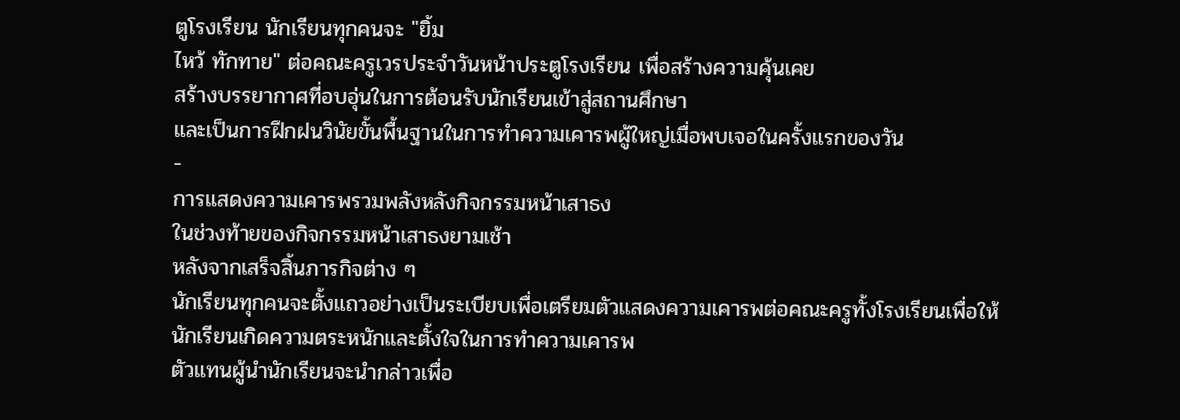ตูโรงเรียน นักเรียนทุกคนจะ "ยิ้ม
ไหว้ ทักทาย" ต่อคณะครูเวรประจำวันหน้าประตูโรงเรียน เพื่อสร้างความคุ้นเคย
สร้างบรรยากาศที่อบอุ่นในการต้อนรับนักเรียนเข้าสู่สถานศึกษา
และเป็นการฝึกฝนวินัยขั้นพื้นฐานในการทำความเคารพผู้ใหญ่เมื่อพบเจอในครั้งแรกของวัน
-
การแสดงความเคารพรวมพลังหลังกิจกรรมหน้าเสาธง
ในช่วงท้ายของกิจกรรมหน้าเสาธงยามเช้า
หลังจากเสร็จสิ้นภารกิจต่าง ๆ
นักเรียนทุกคนจะตั้งแถวอย่างเป็นระเบียบเพื่อเตรียมตัวแสดงความเคารพต่อคณะครูทั้งโรงเรียนเพื่อให้นักเรียนเกิดความตระหนักและตั้งใจในการทำความเคารพ
ตัวแทนผู้นำนักเรียนจะนำกล่าวเพื่อ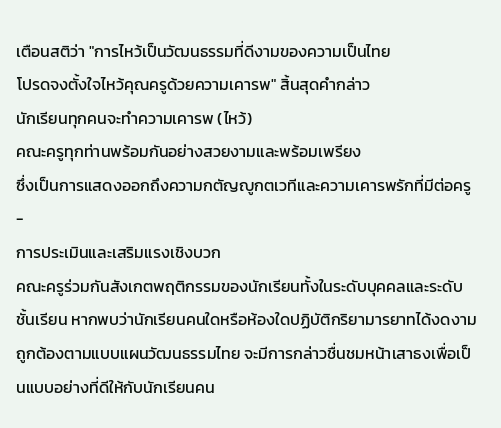เตือนสติว่า "การไหว้เป็นวัฒนธรรมที่ดีงามของความเป็นไทย
โปรดจงตั้งใจไหว้คุณครูด้วยความเคารพ" สิ้นสุดคำกล่าว
นักเรียนทุกคนจะทำความเคารพ (ไหว้)
คณะครูทุกท่านพร้อมกันอย่างสวยงามและพร้อมเพรียง
ซึ่งเป็นการแสดงออกถึงความกตัญญูกตเวทีและความเคารพรักที่มีต่อครู
-
การประเมินและเสริมแรงเชิงบวก
คณะครูร่วมกันสังเกตพฤติกรรมของนักเรียนทั้งในระดับบุคคลและระดับชั้นเรียน หากพบว่านักเรียนคนใดหรือห้องใดปฏิบัติกริยามารยาทได้งดงาม ถูกต้องตามแบบแผนวัฒนธรรมไทย จะมีการกล่าวชื่นชมหน้าเสาธงเพื่อเป็นแบบอย่างที่ดีให้กับนักเรียนคน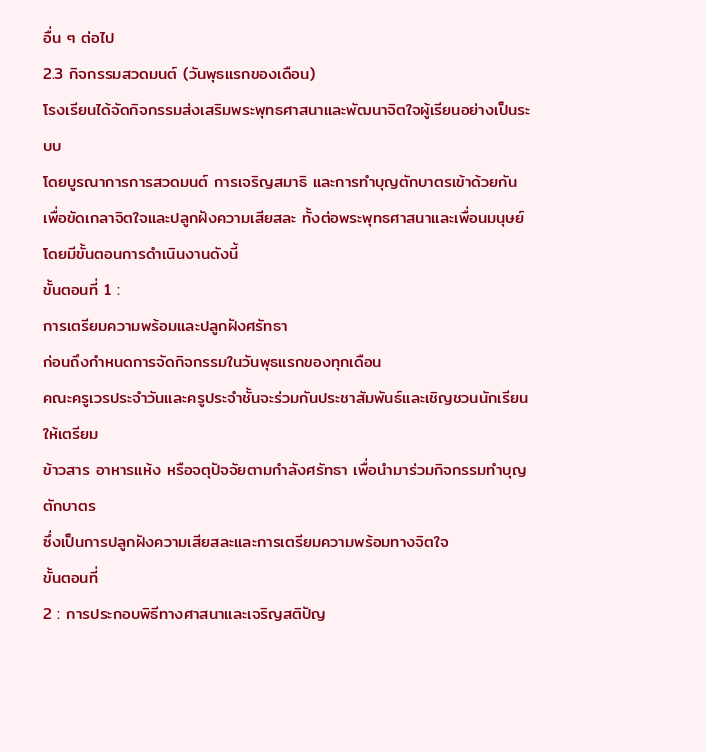อื่น ๆ ต่อไป
2.3 กิจกรรมสวดมนต์ (วันพุธแรกของเดือน)
โรงเรียนได้จัดกิจกรรมส่งเสริมพระพุทธศาสนาและพัฒนาจิตใจผู้เรียนอย่างเป็นระบบ
โดยบูรณาการการสวดมนต์ การเจริญสมาธิ และการทำบุญตักบาตรเข้าด้วยกัน
เพื่อขัดเกลาจิตใจและปลูกฝังความเสียสละ ทั้งต่อพระพุทธศาสนาและเพื่อนมนุษย์
โดยมีขั้นตอนการดำเนินงานดังนี้
ขั้นตอนที่ 1 :
การเตรียมความพร้อมและปลูกฝังศรัทธา
ก่อนถึงกำหนดการจัดกิจกรรมในวันพุธแรกของทุกเดือน
คณะครูเวรประจำวันและครูประจำชั้นจะร่วมกันประชาสัมพันธ์และเชิญชวนนักเรียนให้เตรียม
ข้าวสาร อาหารแห้ง หรือจตุปัจจัยตามกำลังศรัทธา เพื่อนำมาร่วมกิจกรรมทำบุญตักบาตร
ซึ่งเป็นการปลูกฝังความเสียสละและการเตรียมความพร้อมทางจิตใจ
ขั้นตอนที่
2 : การประกอบพิธีทางศาสนาและเจริญสติปัญ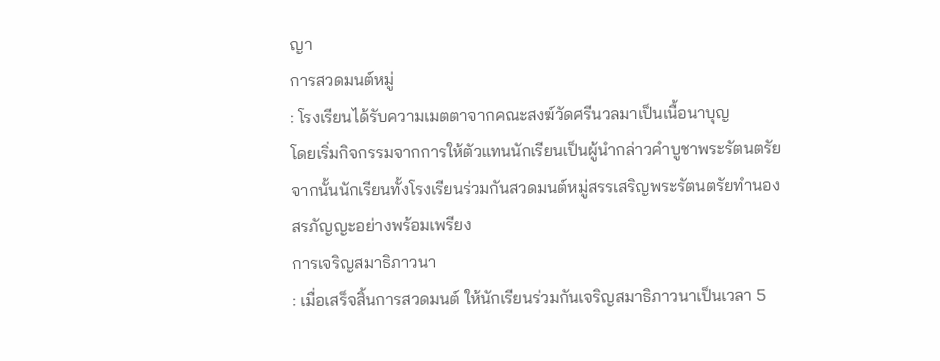ญา
การสวดมนต์หมู่
: โรงเรียนได้รับความเมตตาจากคณะสงฆ์วัดศรีนวลมาเป็นเนื้อนาบุญ
โดยเริ่มกิจกรรมจากการให้ตัวแทนนักเรียนเป็นผู้นำกล่าวคำบูชาพระรัตนตรัย
จากนั้นนักเรียนทั้งโรงเรียนร่วมกันสวดมนต์หมู่สรรเสริญพระรัตนตรัยทำนองสรภัญญะอย่างพร้อมเพรียง
การเจริญสมาธิภาวนา
: เมื่อเสร็จสิ้นการสวดมนต์ ให้นักเรียนร่วมกันเจริญสมาธิภาวนาเป็นเวลา 5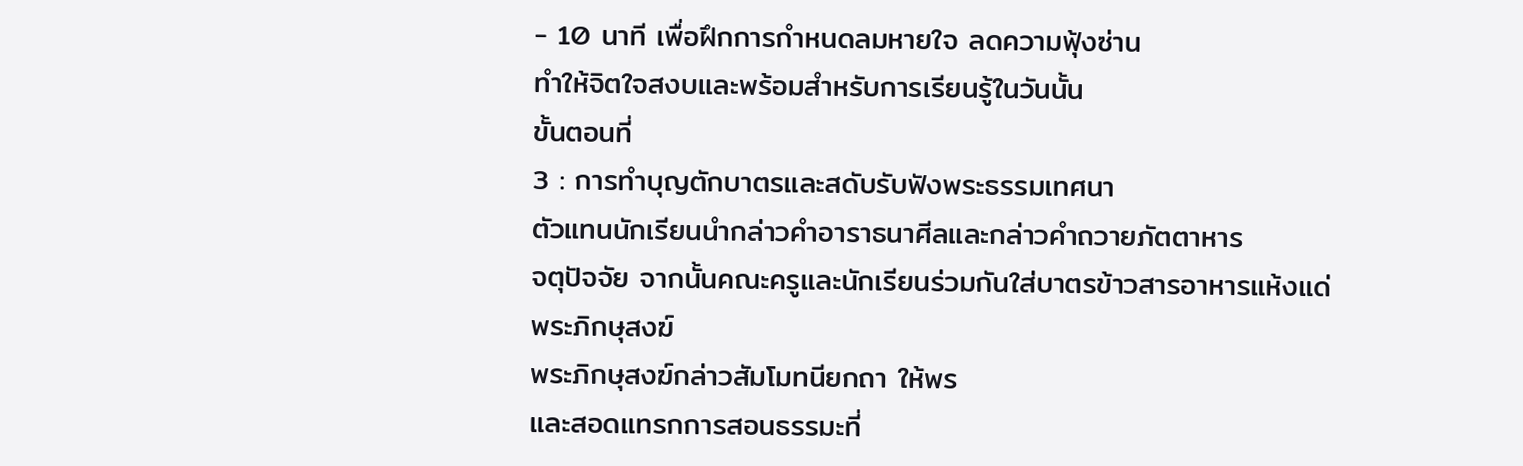- 10 นาที เพื่อฝึกการกำหนดลมหายใจ ลดความฟุ้งซ่าน
ทำให้จิตใจสงบและพร้อมสำหรับการเรียนรู้ในวันนั้น
ขั้นตอนที่
3 : การทำบุญตักบาตรและสดับรับฟังพระธรรมเทศนา
ตัวแทนนักเรียนนำกล่าวคำอาราธนาศีลและกล่าวคำถวายภัตตาหาร
จตุปัจจัย จากนั้นคณะครูและนักเรียนร่วมกันใส่บาตรข้าวสารอาหารแห้งแด่พระภิกษุสงฆ์
พระภิกษุสงฆ์กล่าวสัมโมทนียกถา ให้พร
และสอดแทรกการสอนธรรมะที่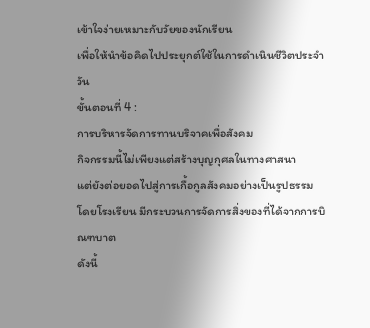เข้าใจง่ายเหมาะกับวัยของนักเรียน
เพื่อให้นำข้อคิดไปประยุกต์ใช้ในการดำเนินชีวิตประจำวัน
ขั้นตอนที่ 4 :
การบริหารจัดการทานบริจาคเพื่อสังคม
กิจกรรมนี้ไม่เพียงแต่สร้างบุญกุศลในทางศาสนา
แต่ยังต่อยอดไปสู่การเกื้อกูลสังคมอย่างเป็นรูปธรรม โดยโรงเรียน มีกระบวนการจัดการสิ่งของที่ได้จากการบิณฑบาต
ดังนี้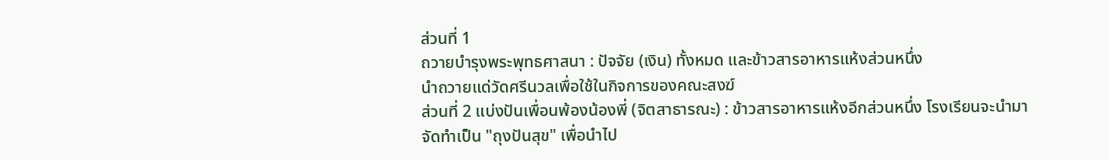ส่วนที่ 1
ถวายบำรุงพระพุทธศาสนา : ปัจจัย (เงิน) ทั้งหมด และข้าวสารอาหารแห้งส่วนหนึ่ง
นำถวายแด่วัดศรีนวลเพื่อใช้ในกิจการของคณะสงฆ์
ส่วนที่ 2 แบ่งปันเพื่อนพ้องน้องพี่ (จิตสาธารณะ) : ข้าวสารอาหารแห้งอีกส่วนหนึ่ง โรงเรียนจะนำมาจัดทำเป็น "ถุงปันสุข" เพื่อนำไป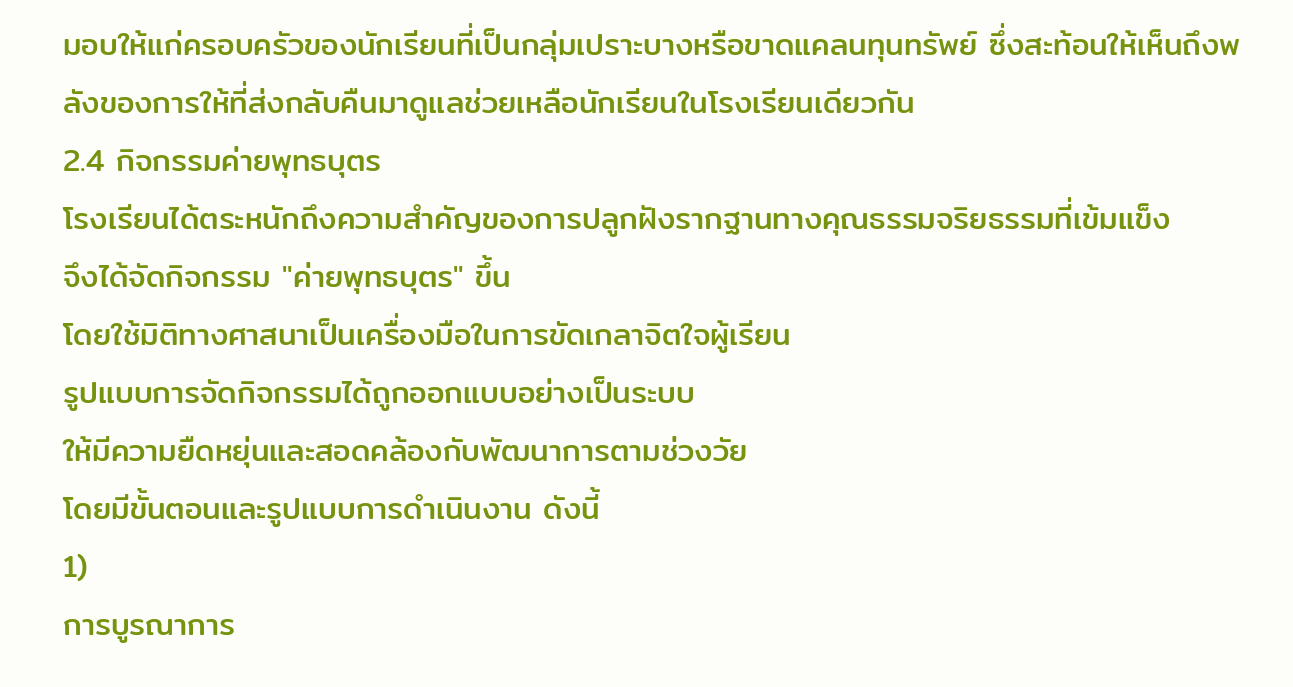มอบให้แก่ครอบครัวของนักเรียนที่เป็นกลุ่มเปราะบางหรือขาดแคลนทุนทรัพย์ ซึ่งสะท้อนให้เห็นถึงพลังของการให้ที่ส่งกลับคืนมาดูแลช่วยเหลือนักเรียนในโรงเรียนเดียวกัน
2.4 กิจกรรมค่ายพุทธบุตร
โรงเรียนได้ตระหนักถึงความสำคัญของการปลูกฝังรากฐานทางคุณธรรมจริยธรรมที่เข้มแข็ง
จึงได้จัดกิจกรรม "ค่ายพุทธบุตร" ขึ้น
โดยใช้มิติทางศาสนาเป็นเครื่องมือในการขัดเกลาจิตใจผู้เรียน
รูปแบบการจัดกิจกรรมได้ถูกออกแบบอย่างเป็นระบบ
ให้มีความยืดหยุ่นและสอดคล้องกับพัฒนาการตามช่วงวัย
โดยมีขั้นตอนและรูปแบบการดำเนินงาน ดังนี้
1)
การบูรณาการ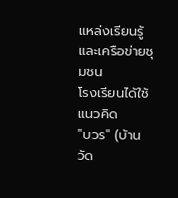แหล่งเรียนรู้และเครือข่ายชุมชน
โรงเรียนได้ใช้แนวคิด
"บวร" (บ้าน วัด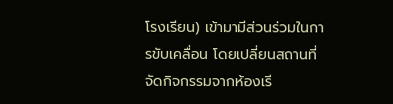โรงเรียน) เข้ามามีส่วนร่วมในการขับเคลื่อน โดยเปลี่ยนสถานที่จัดกิจกรรมจากห้องเรี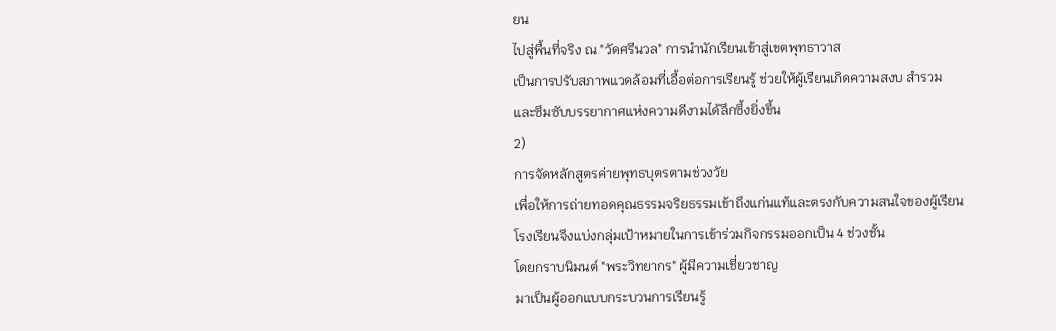ยน
ไปสู่พื้นที่จริง ณ "วัดศรีนวล" การนำนักเรียนเข้าสู่เขตพุทธาวาส
เป็นการปรับสภาพแวดล้อมที่เอื้อต่อการเรียนรู้ ช่วยให้ผู้เรียนเกิดความสงบ สำรวม
และซึมซับบรรยากาศแห่งความดีงามได้ลึกซึ้งยิ่งขึ้น
2)
การจัดหลักสูตรค่ายพุทธบุตรตามช่วงวัย
เพื่อให้การถ่ายทอดคุณธรรมจริยธรรมเข้าถึงแก่นแท้และตรงกับความสนใจของผู้เรียน
โรงเรียนจึงแบ่งกลุ่มเป้าหมายในการเข้าร่วมกิจกรรมออกเป็น 4 ช่วงชั้น
โดยกราบนิมนต์ "พระวิทยากร" ผู้มีความเชี่ยวชาญ
มาเป็นผู้ออกแบบกระบวนการเรียนรู้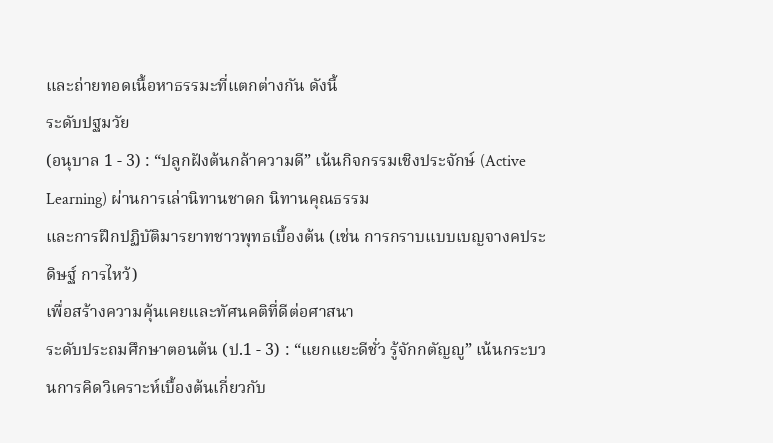และถ่ายทอดเนื้อหาธรรมะที่แตกต่างกัน ดังนี้
ระดับปฐมวัย
(อนุบาล 1 - 3) : “ปลูกฝังต้นกล้าความดี” เน้นกิจกรรมเชิงประจักษ์ (Active
Learning) ผ่านการเล่านิทานชาดก นิทานคุณธรรม
และการฝึกปฏิบัติมารยาทชาวพุทธเบื้องต้น (เช่น การกราบแบบเบญจางคประดิษฐ์ การไหว้)
เพื่อสร้างความคุ้นเคยและทัศนคติที่ดีต่อศาสนา
ระดับประถมศึกษาตอนต้น (ป.1 - 3) : “แยกแยะดีชั่ว รู้จักกตัญญู” เน้นกระบวนการคิดวิเคราะห์เบื้องต้นเกี่ยวกับ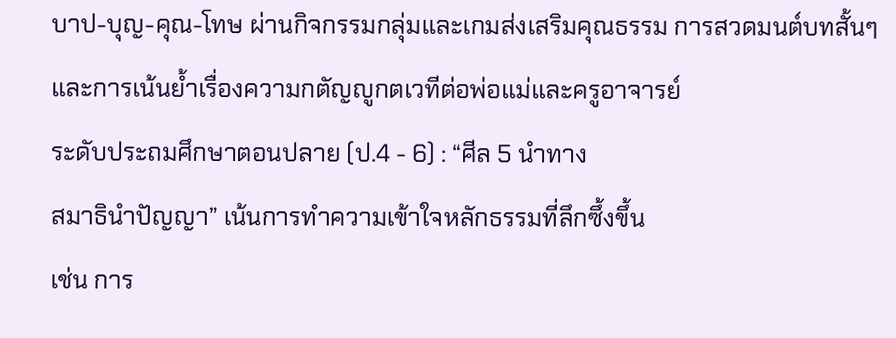บาป-บุญ-คุณ-โทษ ผ่านกิจกรรมกลุ่มและเกมส่งเสริมคุณธรรม การสวดมนต์บทสั้นๆ
และการเน้นย้ำเรื่องความกตัญญูกตเวทีต่อพ่อแม่และครูอาจารย์
ระดับประถมศึกษาตอนปลาย (ป.4 - 6) : “ศีล 5 นำทาง
สมาธินำปัญญา” เน้นการทำความเข้าใจหลักธรรมที่ลึกซึ้งขึ้น
เช่น การ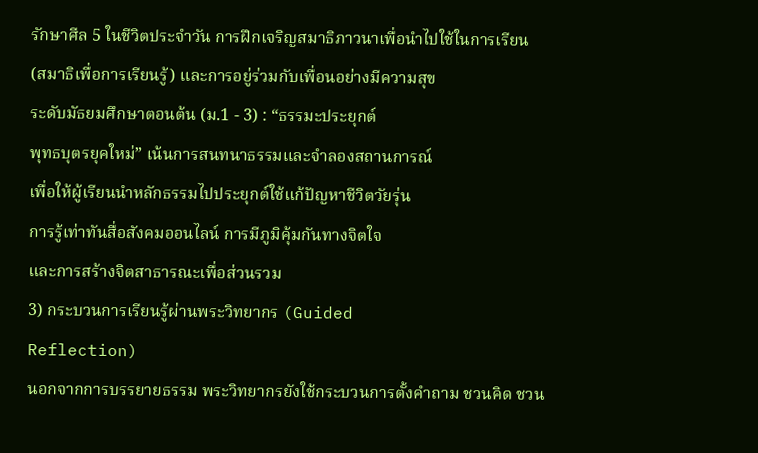รักษาศีล 5 ในชีวิตประจำวัน การฝึกเจริญสมาธิภาวนาเพื่อนำไปใช้ในการเรียน
(สมาธิเพื่อการเรียนรู้) และการอยู่ร่วมกับเพื่อนอย่างมีความสุข
ระดับมัธยมศึกษาตอนต้น (ม.1 - 3) : “ธรรมะประยุกต์
พุทธบุตรยุคใหม่” เน้นการสนทนาธรรมและจำลองสถานการณ์
เพื่อให้ผู้เรียนนำหลักธรรมไปประยุกต์ใช้แก้ปัญหาชีวิตวัยรุ่น
การรู้เท่าทันสื่อสังคมออนไลน์ การมีภูมิคุ้มกันทางจิตใจ
และการสร้างจิตสาธารณะเพื่อส่วนรวม
3) กระบวนการเรียนรู้ผ่านพระวิทยากร (Guided
Reflection)
นอกจากการบรรยายธรรม พระวิทยากรยังใช้กระบวนการตั้งคำถาม ชวนคิด ชวน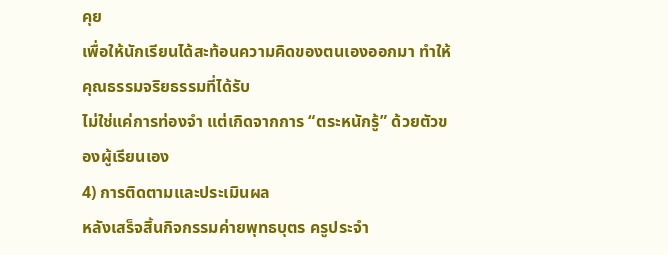คุย
เพื่อให้นักเรียนได้สะท้อนความคิดของตนเองออกมา ทำให้คุณธรรมจริยธรรมที่ได้รับ
ไม่ใช่แค่การท่องจำ แต่เกิดจากการ “ตระหนักรู้” ด้วยตัวของผู้เรียนเอง
4) การติดตามและประเมินผล
หลังเสร็จสิ้นกิจกรรมค่ายพุทธบุตร ครูประจำ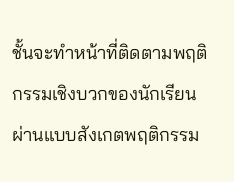ชั้นจะทำหน้าที่ติดตามพฤติกรรมเชิงบวกของนักเรียน ผ่านแบบสังเกตพฤติกรรม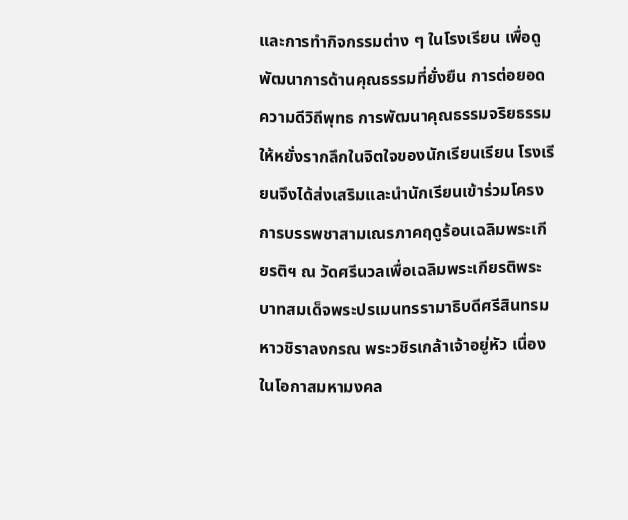และการทำกิจกรรมต่าง ๆ ในโรงเรียน เพื่อดูพัฒนาการด้านคุณธรรมที่ยั่งยืน การต่อยอดความดีวิถีพุทธ การพัฒนาคุณธรรมจริยธรรมให้หยั่งรากลึกในจิตใจของนักเรียนเรียน โรงเรียนจึงได้ส่งเสริมและนำนักเรียนเข้าร่วมโครงการบรรพชาสามเณรภาคฤดูร้อนเฉลิมพระเกียรติฯ ณ วัดศรีนวลเพื่อเฉลิมพระเกียรติพระบาทสมเด็จพระปรเมนทรรามาธิบดีศรีสินทรมหาวชิราลงกรณ พระวชิรเกล้าเจ้าอยู่หัว เนื่องในโอกาสมหามงคล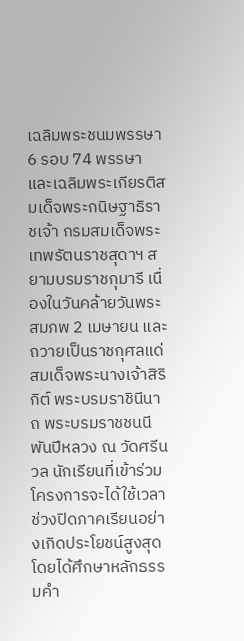เฉลิมพระชนมพรรษา 6 รอบ 74 พรรษา และเฉลิมพระเกียรติสมเด็จพระกนิษฐาธิราชเจ้า กรมสมเด็จพระเทพรัตนราชสุดาฯ สยามบรมราชกุมารี เนื่องในวันคล้ายวันพระสมภพ 2 เมษายน และถวายเป็นราชกุศลแด่สมเด็จพระนางเจ้าสิริกิต์ พระบรมราชินีนาถ พระบรมราชชนนีพันปีหลวง ณ วัดศรีนวล นักเรียนที่เข้าร่วมโครงการจะได้ใช้เวลาช่วงปิดภาคเรียนอย่างเกิดประโยชน์สูงสุด โดยได้ศึกษาหลักธรรมคำ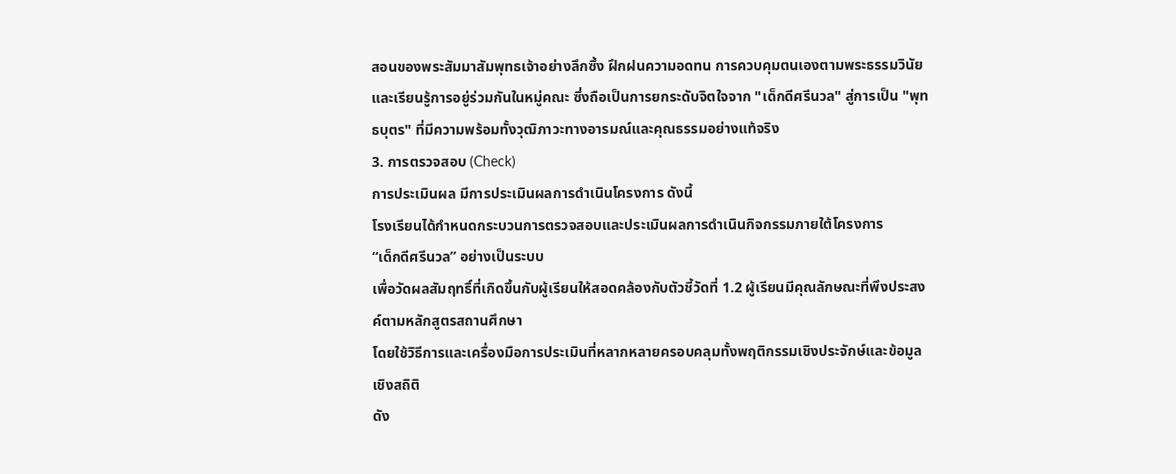สอนของพระสัมมาสัมพุทธเจ้าอย่างลึกซึ้ง ฝึกฝนความอดทน การควบคุมตนเองตามพระธรรมวินัย และเรียนรู้การอยู่ร่วมกันในหมู่คณะ ซึ่งถือเป็นการยกระดับจิตใจจาก "เด็กดีศรีนวล" สู่การเป็น "พุทธบุตร" ที่มีความพร้อมทั้งวุฒิภาวะทางอารมณ์และคุณธรรมอย่างแท้จริง
3. การตรวจสอบ (Check)
การประเมินผล มีการประเมินผลการดำเนินโครงการ ดังนี้
โรงเรียนได้กำหนดกระบวนการตรวจสอบและประเมินผลการดำเนินกิจกรรมภายใต้โครงการ
“เด็กดีศรีนวล” อย่างเป็นระบบ
เพื่อวัดผลสัมฤทธิ์ที่เกิดขึ้นกับผู้เรียนให้สอดคล้องกับตัวชี้วัดที่ 1.2 ผู้เรียนมีคุณลักษณะที่พึงประสงค์ตามหลักสูตรสถานศึกษา
โดยใช้วิธีการและเครื่องมือการประเมินที่หลากหลายครอบคลุมทั้งพฤติกรรมเชิงประจักษ์และข้อมูลเชิงสถิติ
ดัง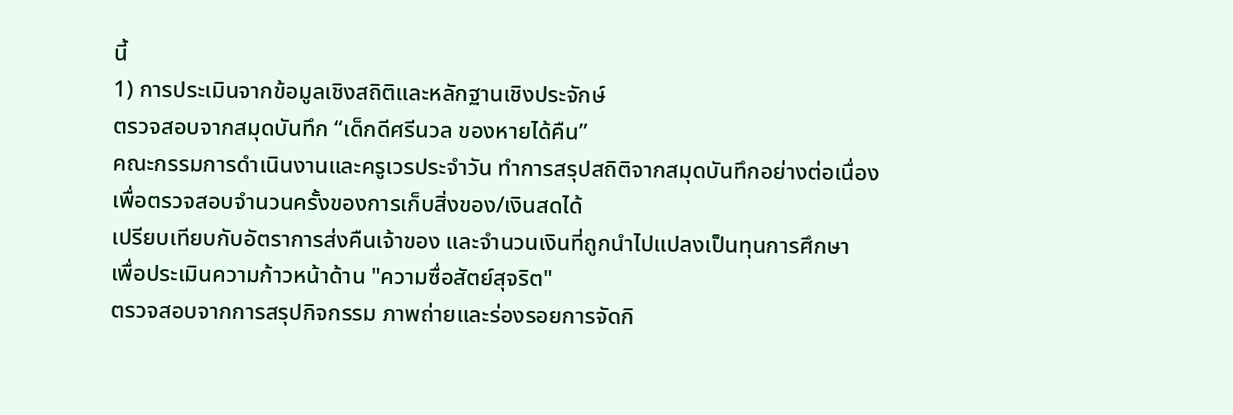นี้
1) การประเมินจากข้อมูลเชิงสถิติและหลักฐานเชิงประจักษ์
ตรวจสอบจากสมุดบันทึก “เด็กดีศรีนวล ของหายได้คืน”
คณะกรรมการดำเนินงานและครูเวรประจำวัน ทำการสรุปสถิติจากสมุดบันทึกอย่างต่อเนื่อง
เพื่อตรวจสอบจำนวนครั้งของการเก็บสิ่งของ/เงินสดได้
เปรียบเทียบกับอัตราการส่งคืนเจ้าของ และจำนวนเงินที่ถูกนำไปแปลงเป็นทุนการศึกษา
เพื่อประเมินความก้าวหน้าด้าน "ความซื่อสัตย์สุจริต"
ตรวจสอบจากการสรุปกิจกรรม ภาพถ่ายและร่องรอยการจัดกิ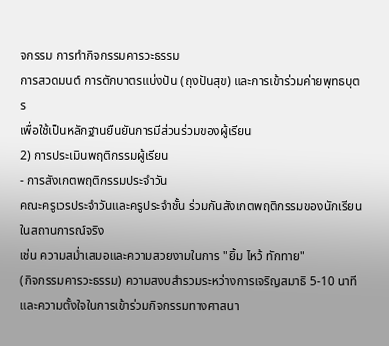จกรรม การทำกิจกรรมคารวะธรรม
การสวดมนต์ การตักบาตรแบ่งปัน (ถุงปันสุข) และการเข้าร่วมค่ายพุทธบุตร
เพื่อใช้เป็นหลักฐานยืนยันการมีส่วนร่วมของผู้เรียน
2) การประเมินพฤติกรรมผู้เรียน
- การสังเกตพฤติกรรมประจำวัน
คณะครูเวรประจำวันและครูประจำชั้น ร่วมกันสังเกตพฤติกรรมของนักเรียนในสถานการณ์จริง
เช่น ความสม่ำเสมอและความสวยงามในการ "ยิ้ม ไหว้ ทักทาย"
(กิจกรรมคารวะธรรม) ความสงบสำรวมระหว่างการเจริญสมาธิ 5-10 นาที
และความตั้งใจในการเข้าร่วมกิจกรรมทางศาสนา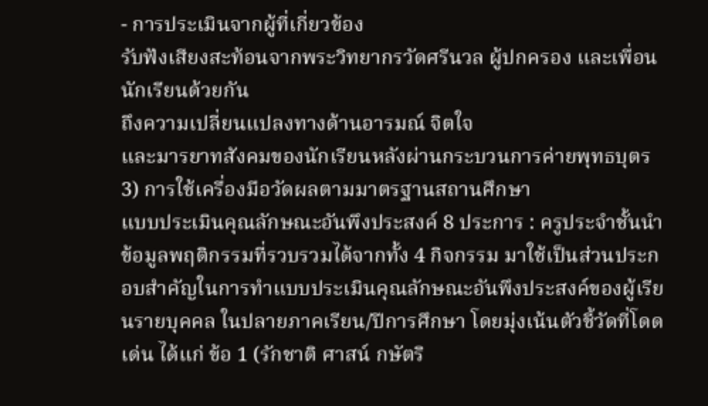- การประเมินจากผู้ที่เกี่ยวข้อง
รับฟังเสียงสะท้อนจากพระวิทยากรวัดศรีนวล ผู้ปกครอง และเพื่อนนักเรียนด้วยกัน
ถึงความเปลี่ยนแปลงทางด้านอารมณ์ จิตใจ
และมารยาทสังคมของนักเรียนหลังผ่านกระบวนการค่ายพุทธบุตร
3) การใช้เครื่องมือวัดผลตามมาตรฐานสถานศึกษา
แบบประเมินคุณลักษณะอันพึงประสงค์ 8 ประการ : ครูประจำชั้นนำข้อมูลพฤติกรรมที่รวบรวมได้จากทั้ง 4 กิจกรรม มาใช้เป็นส่วนประกอบสำคัญในการทำแบบประเมินคุณลักษณะอันพึงประสงค์ของผู้เรียนรายบุคคล ในปลายภาคเรียน/ปีการศึกษา โดยมุ่งเน้นตัวชี้วัดที่โดดเด่น ได้แก่ ข้อ 1 (รักชาติ ศาสน์ กษัตริ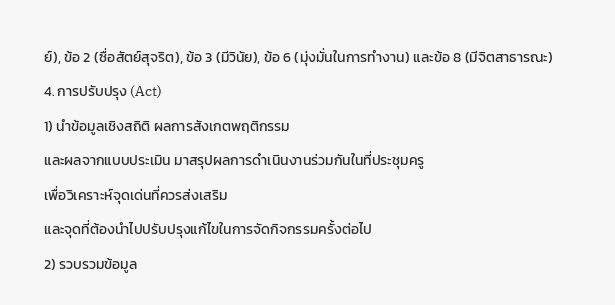ย์), ข้อ 2 (ซื่อสัตย์สุจริต), ข้อ 3 (มีวินัย), ข้อ 6 (มุ่งมั่นในการทำงาน) และข้อ 8 (มีจิตสาธารณะ)
4. การปรับปรุง (Act)
1) นำข้อมูลเชิงสถิติ ผลการสังเกตพฤติกรรม
และผลจากแบบประเมิน มาสรุปผลการดำเนินงานร่วมกันในที่ประชุมครู
เพื่อวิเคราะห์จุดเด่นที่ควรส่งเสริม
และจุดที่ต้องนำไปปรับปรุงแก้ไขในการจัดกิจกรรมครั้งต่อไป
2) รวบรวมข้อมูล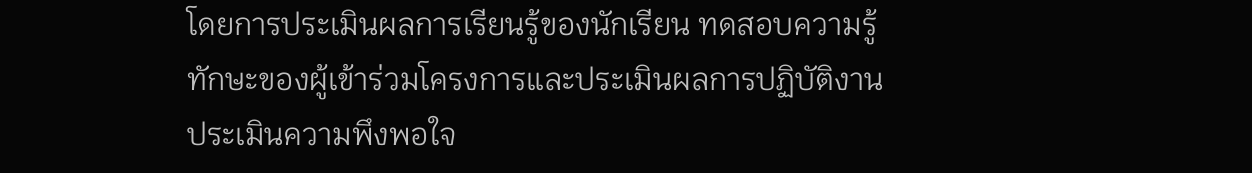โดยการประเมินผลการเรียนรู้ของนักเรียน ทดสอบความรู้
ทักษะของผู้เข้าร่วมโครงการและประเมินผลการปฏิบัติงาน
ประเมินความพึงพอใจ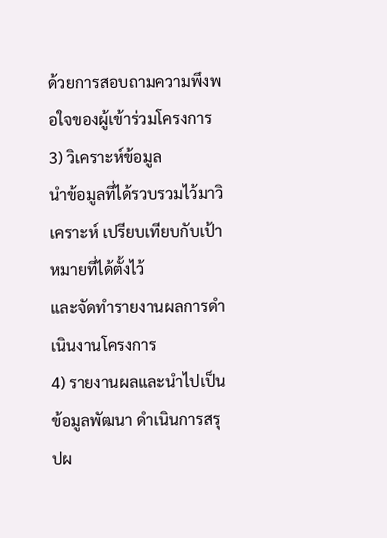ด้วยการสอบถามความพึงพอใจของผู้เข้าร่วมโครงการ
3) วิเคราะห์ข้อมูล
นำข้อมูลที่ได้รวบรวมไว้มาวิเคราะห์ เปรียบเทียบกับเป้าหมายที่ได้ตั้งไว้
และจัดทำรายงานผลการดำเนินงานโครงการ
4) รายงานผลและนำไปเป็นข้อมูลพัฒนา ดำเนินการสรุปผ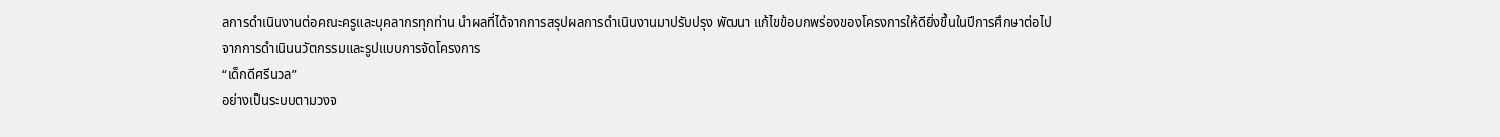ลการดำเนินงานต่อคณะครูและบุคลากรทุกท่าน นำผลที่ได้จากการสรุปผลการดำเนินงานมาปรับปรุง พัฒนา แก้ไขข้อบกพร่องของโครงการให้ดียิ่งขึ้นในปีการศึกษาต่อไป
จากการดำเนินนวัตกรรมและรูปแบบการจัดโครงการ
“เด็กดีศรีนวล”
อย่างเป็นระบบตามวงจ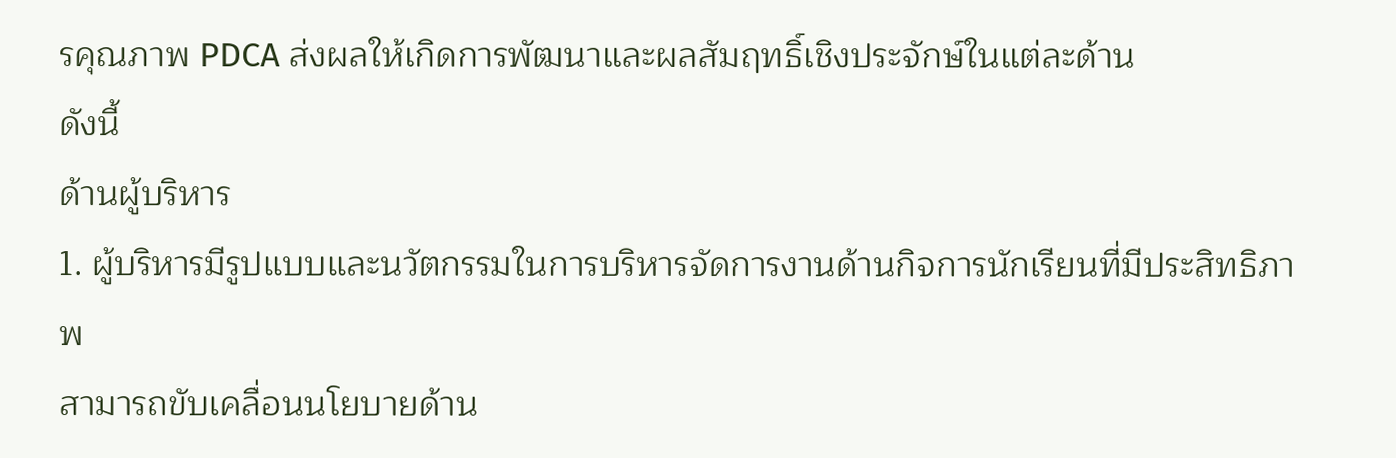รคุณภาพ PDCA ส่งผลให้เกิดการพัฒนาและผลสัมฤทธิ์เชิงประจักษ์ในแต่ละด้าน
ดังนี้
ด้านผู้บริหาร
1. ผู้บริหารมีรูปแบบและนวัตกรรมในการบริหารจัดการงานด้านกิจการนักเรียนที่มีประสิทธิภาพ
สามารถขับเคลื่อนนโยบายด้าน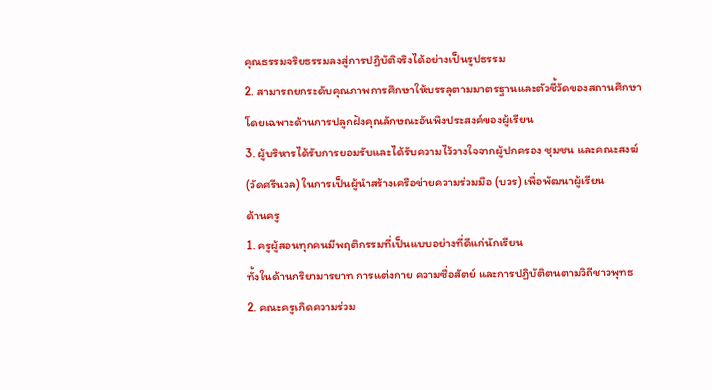คุณธรรมจริยธรรมลงสู่การปฏิบัติจริงได้อย่างเป็นรูปธรรม
2. สามารถยกระดับคุณภาพการศึกษาให้บรรลุตามมาตรฐานและตัวชี้วัดของสถานศึกษา โดยเฉพาะด้านการปลูกฝังคุณลักษณะอันพึงประสงค์ของผู้เรียน
3. ผู้บริหารได้รับการยอมรับและได้รับความไว้วางใจจากผู้ปกครอง ชุมชน และคณะสงฆ์ (วัดศรีนวล) ในการเป็นผู้นำสร้างเครือข่ายความร่วมมือ (บวร) เพื่อพัฒนาผู้เรียน
ด้านครู
1. ครูผู้สอนทุกคนมีพฤติกรรมที่เป็นแบบอย่างที่ดีแก่นักเรียน
ทั้งในด้านกริยามารยาท การแต่งกาย ความซื่อสัตย์ และการปฏิบัติตนตามวิถีชาวพุทธ
2. คณะครูเกิดความร่วม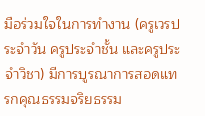มือร่วมใจในการทำงาน (ครูเวรประจำวัน ครูประจำชั้น และครูประจำวิชา) มีการบูรณาการสอดแทรกคุณธรรมจริยธรรม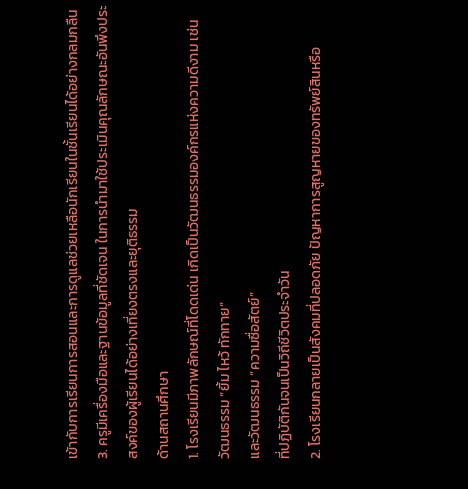เข้ากับการเรียนการสอนและการดูแลช่วยเหลือนักเรียนในชั้นเรียนได้อย่างกลมกลืน
3. ครูมีเครื่องมือและฐานข้อมูลที่ชัดเจน ในการนำมาใช้ประเมินคุณลักษณะอันพึงประสงค์ของผู้เรียนได้อย่างเที่ยงตรงและยุติธรรม
ด้านสถานศึกษา
1. โรงเรียนมีภาพลักษณ์ที่โดดเด่น เกิดเป็นวัฒนธรรมองค์กรแห่งความดีงาม เช่น
วัฒนธรรม “ยิ้ม ไหว้ ทักทาย”
และวัฒนธรรม “ความซื่อสัตย์”
ที่ปฏิบัติกันจนเป็นวิถีชีวิตประจำวัน
2. โรงเรียนกลายเป็นสังคมที่ปลอดภัย ปัญหาการสูญหายของทรัพย์สินหรือ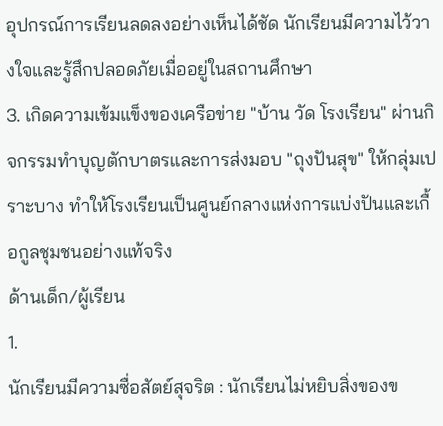อุปกรณ์การเรียนลดลงอย่างเห็นได้ชัด นักเรียนมีความไว้วางใจและรู้สึกปลอดภัยเมื่ออยู่ในสถานศึกษา
3. เกิดความเข้มแข็งของเครือข่าย "บ้าน วัด โรงเรียน" ผ่านกิจกรรมทำบุญตักบาตรและการส่งมอบ "ถุงปันสุข" ให้กลุ่มเปราะบาง ทำให้โรงเรียนเป็นศูนย์กลางแห่งการแบ่งปันและเกื้อกูลชุมชนอย่างแท้จริง
ด้านเด็ก/ผู้เรียน
1.
นักเรียนมีความซื่อสัตย์สุจริต : นักเรียนไม่หยิบสิ่งของข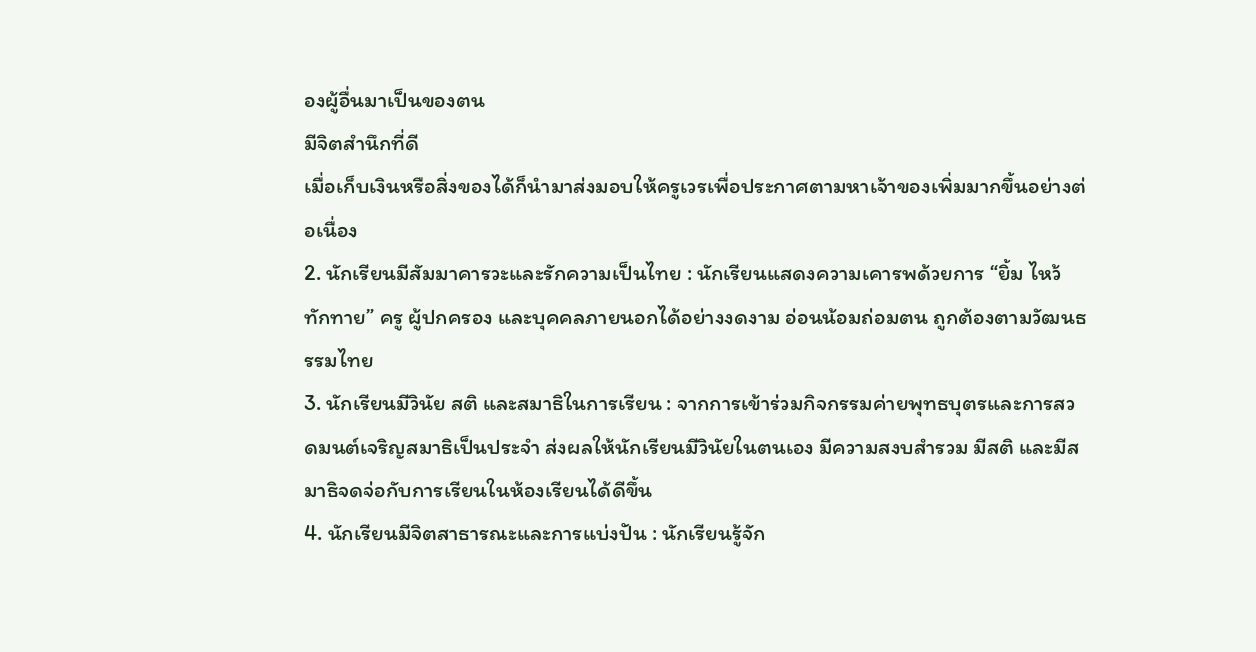องผู้อื่นมาเป็นของตน
มีจิตสำนึกที่ดี
เมื่อเก็บเงินหรือสิ่งของได้ก็นำมาส่งมอบให้ครูเวรเพื่อประกาศตามหาเจ้าของเพิ่มมากขึ้นอย่างต่อเนื่อง
2. นักเรียนมีสัมมาคารวะและรักความเป็นไทย : นักเรียนแสดงความเคารพด้วยการ “ยิ้ม ไหว้ ทักทาย” ครู ผู้ปกครอง และบุคคลภายนอกได้อย่างงดงาม อ่อนน้อมถ่อมตน ถูกต้องตามวัฒนธรรมไทย
3. นักเรียนมีวินัย สติ และสมาธิในการเรียน : จากการเข้าร่วมกิจกรรมค่ายพุทธบุตรและการสวดมนต์เจริญสมาธิเป็นประจำ ส่งผลให้นักเรียนมีวินัยในตนเอง มีความสงบสำรวม มีสติ และมีสมาธิจดจ่อกับการเรียนในห้องเรียนได้ดีขึ้น
4. นักเรียนมีจิตสาธารณะและการแบ่งปัน : นักเรียนรู้จัก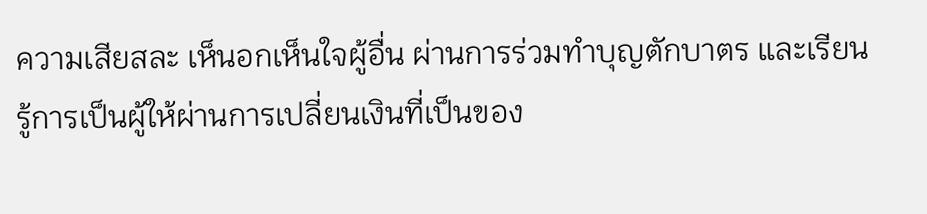ความเสียสละ เห็นอกเห็นใจผู้อื่น ผ่านการร่วมทำบุญตักบาตร และเรียนรู้การเป็นผู้ให้ผ่านการเปลี่ยนเงินที่เป็นของ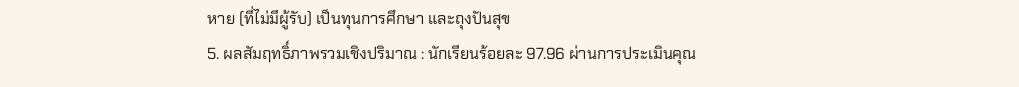หาย (ที่ไม่มีผู้รับ) เป็นทุนการศึกษา และถุงปันสุข
5. ผลสัมฤทธิ์ภาพรวมเชิงปริมาณ : นักเรียนร้อยละ 97.96 ผ่านการประเมินคุณ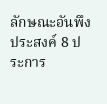ลักษณะอันพึงประสงค์ 8 ประการ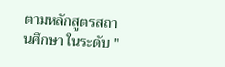ตามหลักสูตรสถานศึกษา ในระดับ "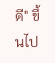ดี" ขึ้นไป